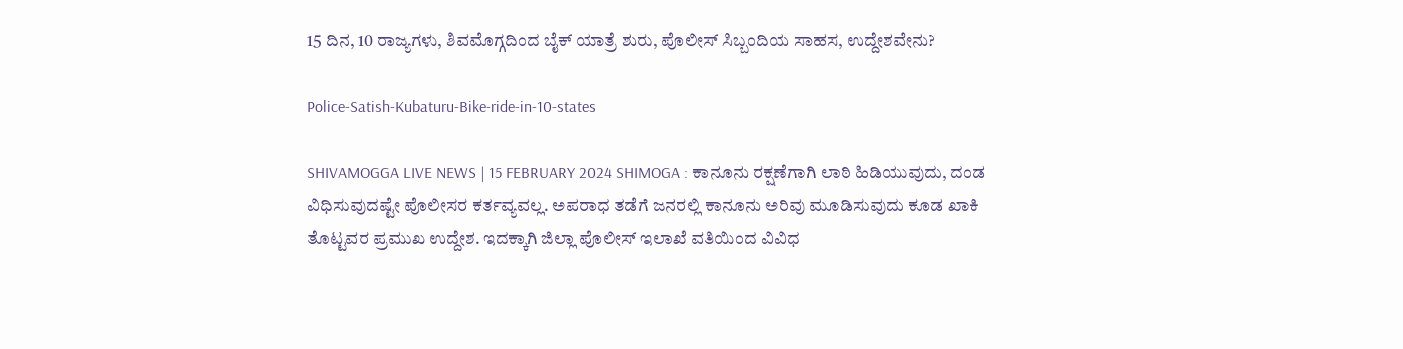15 ದಿನ, 10 ರಾಜ್ಯಗಳು, ಶಿವಮೊಗ್ಗದಿಂದ ಬೈಕ್‌ ಯಾತ್ರೆ ಶುರು, ಪೊಲೀಸ್‌ ಸಿಬ್ಬಂದಿಯ ಸಾಹಸ, ಉದ್ದೇಶವೇನು?

Police-Satish-Kubaturu-Bike-ride-in-10-states

SHIVAMOGGA LIVE NEWS | 15 FEBRUARY 2024 SHIMOGA : ಕಾನೂನು ರಕ್ಷಣೆಗಾಗಿ ಲಾಠಿ ಹಿಡಿಯುವುದು, ದಂಡ ವಿಧಿಸುವುದಷ್ಟೇ ಪೊಲೀಸರ ಕರ್ತವ್ಯವಲ್ಲ. ಅಪರಾಧ ತಡೆಗೆ ಜನರಲ್ಲಿ ಕಾನೂನು ಅರಿವು ಮೂಡಿಸುವುದು ಕೂಡ ಖಾಕಿ ತೊಟ್ಟವರ ಪ್ರಮುಖ ಉದ್ದೇಶ. ಇದಕ್ಕಾಗಿ ಜಿಲ್ಲಾ ಪೊಲೀಸ್‌ ಇಲಾಖೆ ವತಿಯಿಂದ ವಿವಿಧ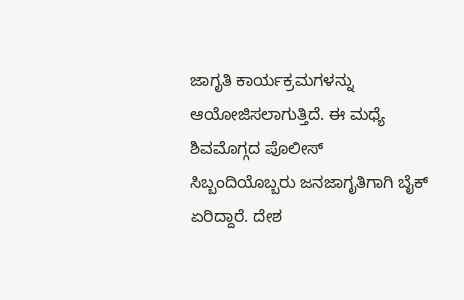ಜಾಗೃತಿ ಕಾರ್ಯಕ್ರಮಗಳನ್ನು ಆಯೋಜಿಸಲಾಗುತ್ತಿದೆ. ಈ ಮಧ್ಯೆ ಶಿವಮೊಗ್ಗದ ಪೊಲೀಸ್‌ ಸಿಬ್ಬಂದಿಯೊಬ್ಬರು ಜನಜಾಗೃತಿಗಾಗಿ ಬೈಕ್‌ ಏರಿದ್ದಾರೆ. ದೇಶ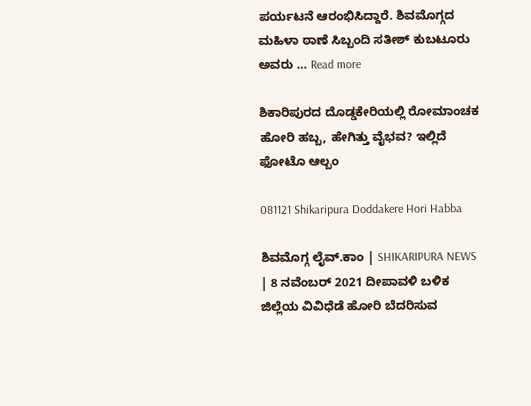ಪರ್ಯಟನೆ ಆರಂಭಿಸಿದ್ದಾರೆ. ಶಿವಮೊಗ್ಗದ ಮಹಿಳಾ ಠಾಣೆ ಸಿಬ್ಬಂದಿ ಸತೀಶ್‌ ಕುಬಟೂರು ಅವರು … Read more

ಶಿಕಾರಿಪುರದ ದೊಡ್ಡಕೇರಿಯಲ್ಲಿ ರೋಮಾಂಚಕ ಹೋರಿ ಹಬ್ಬ, ಹೇಗಿತ್ತು ವೈಭವ? ಇಲ್ಲಿದೆ ಫೋಟೊ ಆಲ್ಬಂ

081121 Shikaripura Doddakere Hori Habba

ಶಿವಮೊಗ್ಗ ಲೈವ್.ಕಾಂ | SHIKARIPURA NEWS | 8 ನವೆಂಬರ್ 2021 ದೀಪಾವಳಿ ಬಳಿಕ ಜಿಲ್ಲೆಯ ವಿವಿಧೆಡೆ ಹೋರಿ ಬೆದರಿಸುವ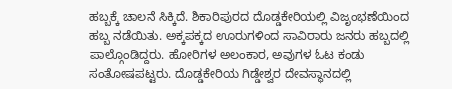ಹಬ್ಬಕ್ಕೆ ಚಾಲನೆ ಸಿಕ್ಕಿದೆ. ಶಿಕಾರಿಪುರದ ದೊಡ್ಡಕೇರಿಯಲ್ಲಿ ವಿಜೃಂಭಣೆಯಿಂದ ಹಬ್ಬ ನಡೆಯಿತು. ಅಕ್ಕಪಕ್ಕದ ಊರುಗಳಿಂದ ಸಾವಿರಾರು ಜನರು ಹಬ್ಬದಲ್ಲಿ ಪಾಲ್ಗೊಂಡಿದ್ದರು. ಹೋರಿಗಳ ಅಲಂಕಾರ, ಅವುಗಳ ಓಟ ಕಂಡು ಸಂತೋಷಪಟ್ಟರು. ದೊಡ್ಡಕೇರಿಯ ಗಿಡ್ಡೇಶ್ವರ ದೇವಸ್ಥಾನದಲ್ಲಿ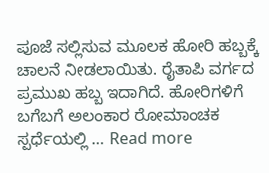ಪೂಜೆ ಸಲ್ಲಿಸುವ ಮೂಲಕ ಹೋರಿ ಹಬ್ಬಕ್ಕೆ ಚಾಲನೆ ನೀಡಲಾಯಿತು. ರೈತಾಪಿ ವರ್ಗದ ಪ್ರಮುಖ ಹಬ್ಬ ಇದಾಗಿದೆ. ಹೋರಿಗಳಿಗೆ ಬಗೆಬಗೆ ಅಲಂಕಾರ ರೋಮಾಂಚಕ ಸ್ಪರ್ಧೆಯಲ್ಲಿ … Read more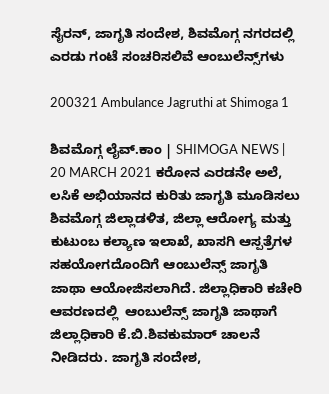ಸೈರನ್, ಜಾಗೃತಿ ಸಂದೇಶ, ಶಿವಮೊಗ್ಗ ನಗರದಲ್ಲಿ ಎರಡು ಗಂಟೆ ಸಂಚರಿಸಲಿವೆ ಆಂಬುಲೆನ್ಸ್‌ಗಳು

200321 Ambulance Jagruthi at Shimoga 1

ಶಿವಮೊಗ್ಗ ಲೈವ್.ಕಾಂ | SHIMOGA NEWS | 20 MARCH 2021 ಕರೋನ ಎರಡನೇ ಅಲೆ, ಲಸಿಕೆ ಅಭಿಯಾನದ ಕುರಿತು ಜಾಗೃತಿ ಮೂಡಿಸಲು ಶಿವಮೊಗ್ಗ ಜಿಲ್ಲಾಡಳಿತ, ಜಿಲ್ಲಾ ಆರೋಗ್ಯ ಮತ್ತು ಕುಟುಂಬ ಕಲ್ಯಾಣ ಇಲಾಖೆ, ಖಾಸಗಿ ಆಸ್ಪತ್ರೆಗಳ ಸಹಯೋಗದೊಂದಿಗೆ ಆಂಬುಲೆನ್ಸ್ ಜಾಗೃತಿ ಜಾಥಾ ಆಯೋಜಿಸಲಾಗಿದೆ. ಜಿಲ್ಲಾಧಿಕಾರಿ ಕಚೇರಿ ಆವರಣದಲ್ಲಿ  ಆಂಬುಲೆನ್ಸ್ ಜಾಗೃತಿ ಜಾಥಾಗೆ ಜಿಲ್ಲಾಧಿಕಾರಿ ಕೆ.ಬಿ.ಶಿವಕುಮಾರ್ ಚಾಲನೆ ನೀಡಿದರು. ಜಾಗೃತಿ ಸಂದೇಶ,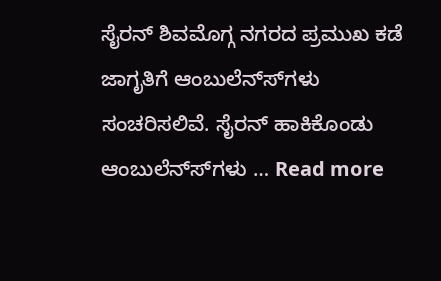ಸೈರನ್ ಶಿವಮೊಗ್ಗ ನಗರದ ಪ್ರಮುಖ ಕಡೆ ಜಾಗೃತಿಗೆ ಆಂಬುಲೆನ್ಸ್‍ಗಳು ಸಂಚರಿಸಲಿವೆ. ಸೈರನ್ ಹಾಕಿಕೊಂಡು ಆಂಬುಲೆನ್ಸ್‍ಗಳು … Read more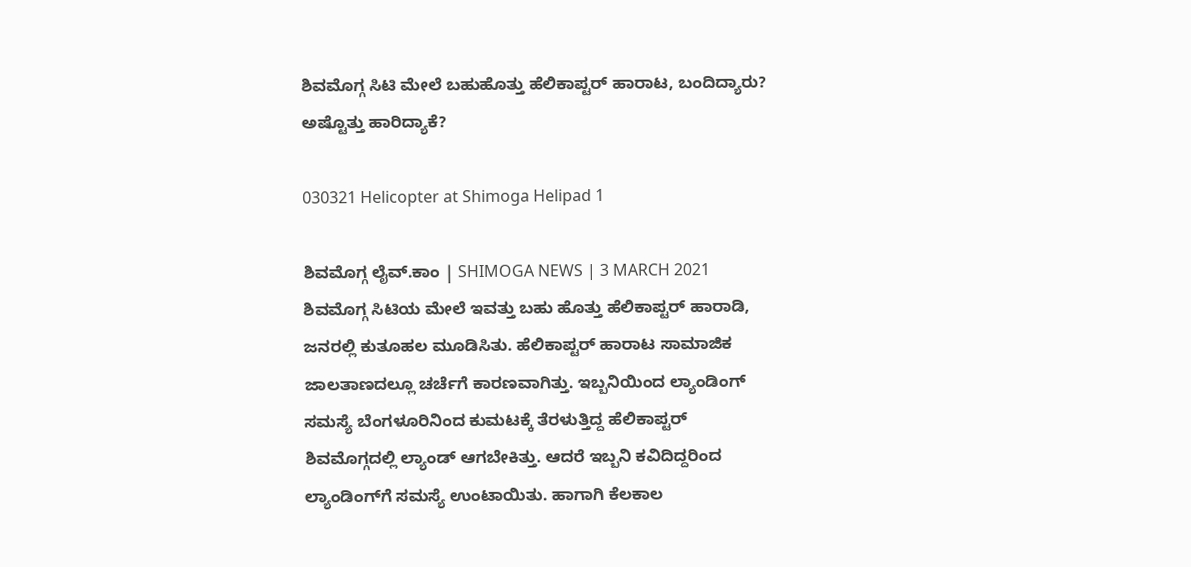ಶಿವಮೊಗ್ಗ ಸಿಟಿ ಮೇಲೆ ಬಹುಹೊತ್ತು ಹೆಲಿಕಾಪ್ಟರ್ ಹಾರಾಟ, ಬಂದಿದ್ಯಾರು? ಅಷ್ಟೊತ್ತು ಹಾರಿದ್ಯಾಕೆ?

030321 Helicopter at Shimoga Helipad 1

ಶಿವಮೊಗ್ಗ ಲೈವ್.ಕಾಂ | SHIMOGA NEWS | 3 MARCH 2021 ಶಿವಮೊಗ್ಗ ಸಿಟಿಯ ಮೇಲೆ ಇವತ್ತು ಬಹು ಹೊತ್ತು ಹೆಲಿಕಾಪ್ಟರ್ ಹಾರಾಡಿ, ಜನರಲ್ಲಿ ಕುತೂಹಲ ಮೂಡಿಸಿತು. ಹೆಲಿಕಾಪ್ಟರ್ ಹಾರಾಟ ಸಾಮಾಜಿಕ ಜಾಲತಾಣದಲ್ಲೂ ಚರ್ಚೆಗೆ ಕಾರಣವಾಗಿತ್ತು. ಇಬ್ಬನಿಯಿಂದ ಲ್ಯಾಂಡಿಂಗ್ ಸಮಸ್ಯೆ ಬೆಂಗಳೂರಿನಿಂದ ಕುಮಟಕ್ಕೆ ತೆರಳುತ್ತಿದ್ದ ಹೆಲಿಕಾಪ್ಟರ್ ಶಿವಮೊಗ್ಗದಲ್ಲಿ ಲ್ಯಾಂಡ್ ಆಗಬೇಕಿತ್ತು. ಆದರೆ ಇಬ್ಬನಿ ಕವಿದಿದ್ದರಿಂದ ಲ್ಯಾಂಡಿಂಗ್‍ಗೆ ಸಮಸ್ಯೆ ಉಂಟಾಯಿತು. ಹಾಗಾಗಿ ಕೆಲಕಾಲ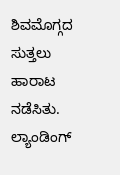ಶಿವಮೊಗ್ಗದ ಸುತ್ತಲು ಹಾರಾಟ ನಡೆಸಿತು. ಲ್ಯಾಂಡಿಂಗ್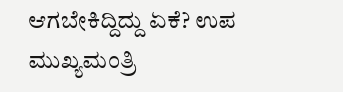ಆಗಬೇಕಿದ್ದಿದ್ದು ಏಕೆ? ಉಪ ಮುಖ್ಯಮಂತ್ರಿ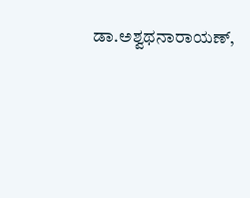ಡಾ.ಅಶ್ವಥನಾರಾಯಣ್,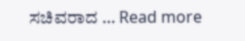ಸಚಿವರಾದ … Read more